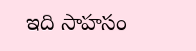ఇది సాహసం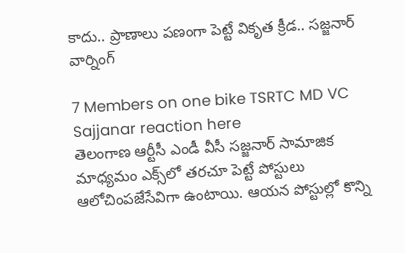కాదు.. ప్రాణాలు పణంగా పెట్టే వికృత క్రీడ.. సజ్జనార్ వార్నింగ్

7 Members on one bike TSRTC MD VC Sajjanar reaction here
తెలంగాణ ఆర్టీసీ ఎండీ వీసీ సజ్జనార్ సామాజిక మాధ్యమం ఎక్స్‌లో తరచూ పెట్టే పోస్టులు ఆలోచింపజేసేవిగా ఉంటాయి. ఆయన పోస్టుల్లో కొన్ని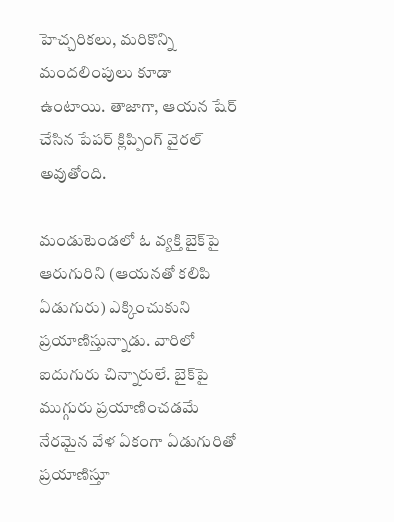హెచ్చరికలు, మరికొన్ని మందలింపులు కూడా ఉంటాయి. తాజాగా, ఆయన షేర్ చేసిన పేపర్ క్లిప్పింగ్ వైరల్ అవుతోంది.

మండుటెండలో ఓ వ్యక్తి బైక్‌పై ఆరుగురిని (ఆయనతో కలిపి ఏడుగురు) ఎక్కించుకుని ప్రయాణిస్తున్నాడు. వారిలో ఐదుగురు చిన్నారులే. బైక్‌పై ముగ్గురు ప్రయాణించడమే నేరమైన వేళ ఏకంగా ఏడుగురితో ప్రయాణిస్తూ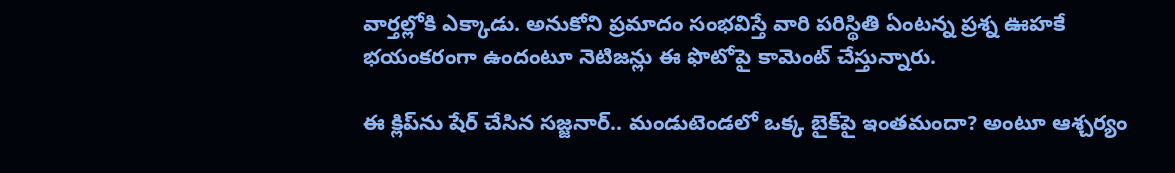వార్తల్లోకి ఎక్కాడు. అనుకోని ప్రమాదం సంభవిస్తే వారి పరిస్థితి ఏంటన్న ప్రశ్న ఊహకే భయంకరంగా ఉందంటూ నెటిజన్లు ఈ ఫొటోపై కామెంట్ చేస్తున్నారు.

ఈ క్లిప్‌ను షేర్ చేసిన సజ్జనార్.. మండుటెండలో ఒక్క బైక్‌పై ఇంతమందా? అంటూ ఆశ్చర్యం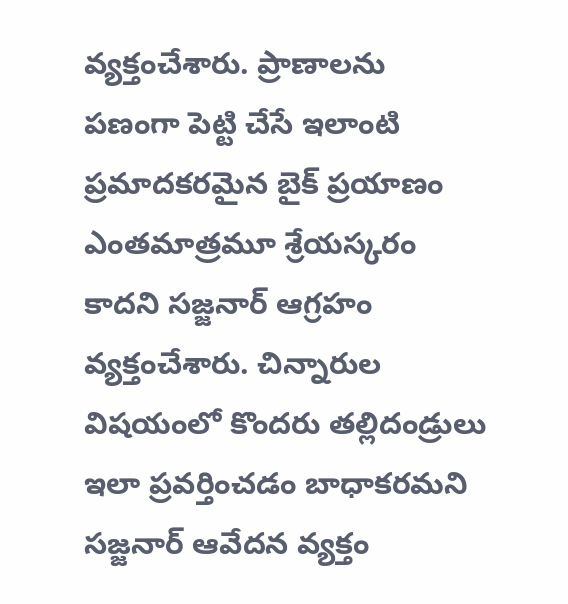వ్యక్తంచేశారు. ప్రాణాలను పణంగా పెట్టి చేసే ఇలాంటి ప్రమాదకరమైన బైక్ ప్రయాణం ఎంతమాత్రమూ శ్రేయస్కరం కాదని సజ్జనార్ ఆగ్రహం వ్యక్తంచేశారు. చిన్నారుల విషయంలో కొందరు తల్లిదండ్రులు ఇలా ప్రవర్తించడం బాధాకరమని సజ్జనార్ ఆవేదన వ్యక్తం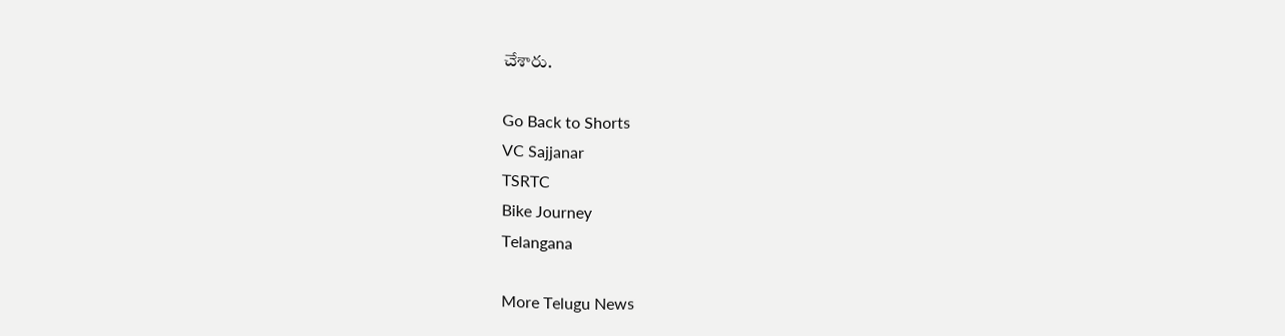చేశారు.

Go Back to Shorts
VC Sajjanar
TSRTC
Bike Journey
Telangana

More Telugu News